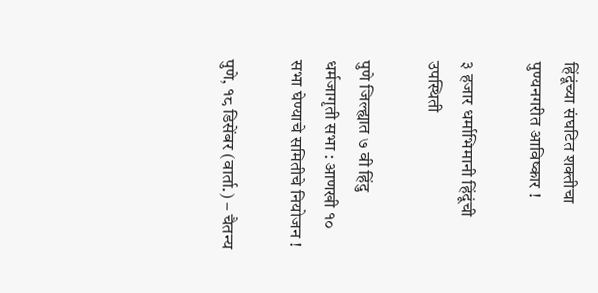हिंदूंच्या संघटित शक्‍तीचा पुण्यनगरीत आविष्कार !

३ हजार धर्माभिमानी हिंदूंची उपस्थिती

पुणे जिल्ह्यात ७ वी हिंदु धर्मजागृती सभा : आणखी १० सभा घेण्याचे समितीचे नियोजन !

पुणे, १८ डिसेंबर (वार्ता.) – चैतन्य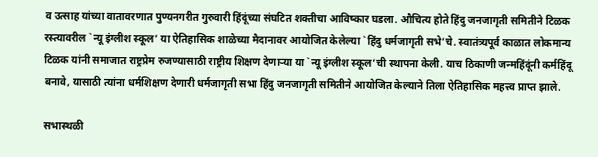व उत्साह यांच्या वातावरणात पुण्यनगरीत गुरुवारी हिंदूंच्या संघटित शक्‍तीचा आविष्कार घडला. औचित्य होते हिंदु जनजागृती समितीने टिळक रस्त्यावरील `न्यू इंग्लीश स्कूल’ या ऐतिहासिक शाळेच्या मैदानावर आयोजित केलेल्या `हिंदु धर्मजागृती सभे’चे. स्वातंत्र्यपूर्व काळात लोकमान्य टिळक यांनी समाजात राष्ट्रप्रेम रुजण्यासाठी राष्ट्रीय शिक्षण देणार्‍या या `न्यू इंग्लीश स्कूल’ची स्थापना केली. याच ठिकाणी जन्महिंदूंनी कर्महिंदू बनावे, यासाठी त्यांना धर्मशिक्षण देणारी धर्मजागृती सभा हिंदु जनजागृती समितीने आयोजित केल्याने तिला ऐतिहासिक महत्त्व प्राप्‍त झाले.

सभास्थळी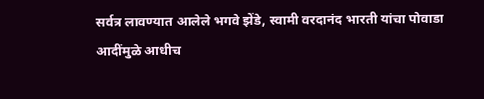सर्वत्र लावण्यात आलेले भगवे झेंडे, स्वामी वरदानंद भारती यांचा पोवाडा आदींमुळे आधीच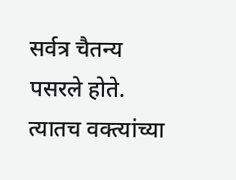सर्वत्र चैतन्य पसरले होते. त्यातच वक्‍त्यांच्या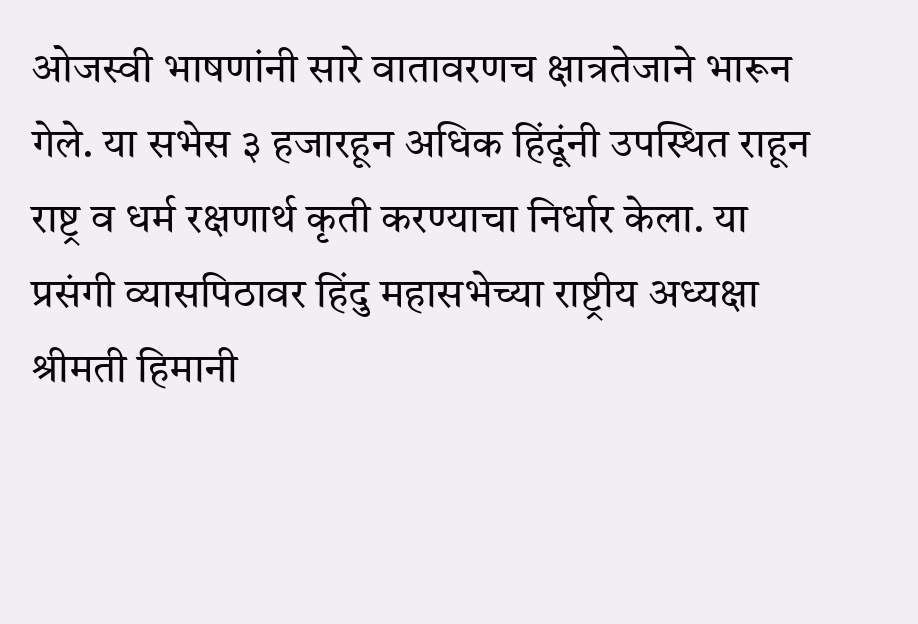ओजस्वी भाषणांनी सारे वातावरणच क्षात्रतेजाने भारून गेले. या सभेस ३ हजारहून अधिक हिंदूंनी उपस्थित राहून राष्ट्र व धर्म रक्षणार्थ कृती करण्याचा निर्धार केला. या प्रसंगी व्यासपिठावर हिंदु महासभेच्या राष्ट्रीय अध्यक्षा श्रीमती हिमानी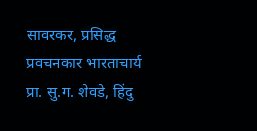सावरकर, प्रसिद्ध प्रवचनकार भारताचार्य प्रा. सु.ग. शेवडे, हिंदु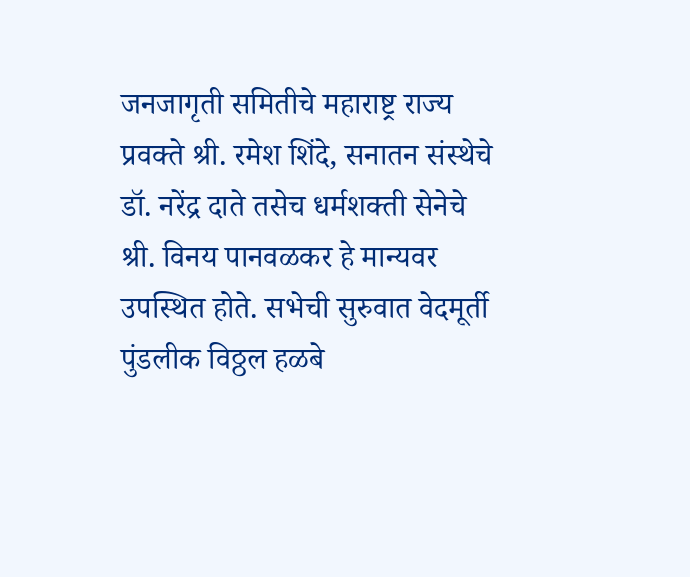जनजागृती समितीचे महाराष्ट्र राज्य प्रवक्‍ते श्री. रमेश शिंदे, सनातन संस्थेचे डॉ. नरेंद्र दाते तसेच धर्मशक्‍ती सेनेचे श्री. विनय पानवळकर हे मान्यवर उपस्थित होते. सभेची सुरुवात वेदमूर्ती पुंडलीक विठ्ठल हळबे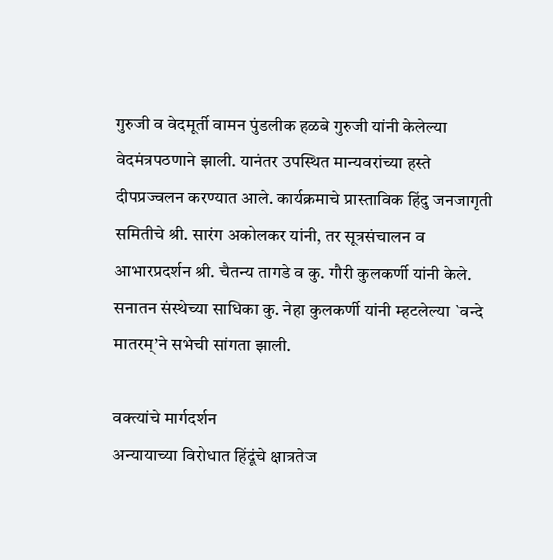गुरुजी व वेदमूर्ती वामन पुंडलीक हळबे गुरुजी यांनी केलेल्या वेदमंत्रपठणाने झाली. यानंतर उपस्थित मान्यवरांच्या हस्ते दीपप्रज्वलन करण्यात आले. कार्यक्रमाचे प्रास्ताविक हिंदु जनजागृती समितीचे श्री. सारंग अकोलकर यांनी, तर सूत्रसंचालन व आभारप्रदर्शन श्री. चैतन्य तागडे व कु. गौरी कुलकर्णी यांनी केले. सनातन संस्थेच्या साधिका कु. नेहा कुलकर्णी यांनी म्हटलेल्या `वन्दे मातरम्’ने सभेची सांगता झाली.

वक्‍त्यांचे मार्गदर्शन
अन्यायाच्या विरोधात हिंदूंचे क्षात्रतेज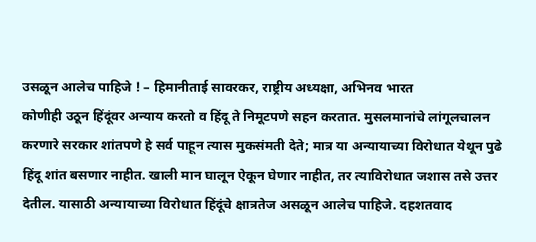उसळून आलेच पाहिजे ! – हिमानीताई सावरकर, राष्ट्रीय अध्यक्षा, अभिनव भारत
कोणीही उठून हिंदूंवर अन्याय करतो व हिंदू ते निमूटपणे सहन करतात. मुसलमानांचे लांगूलचालन करणारे सरकार शांतपणे हे सर्व पाहून त्यास मुकसंमती देते; मात्र या अन्यायाच्या विरोधात येथून पुढे हिंदू शांत बसणार नाहीत. खाली मान घालून ऐकून घेणार नाहीत, तर त्याविरोधात जशास तसे उत्तर देतील. यासाठी अन्यायाच्या विरोधात हिंदूंचे क्षात्रतेज असळून आलेच पाहिजे. दहशतवाद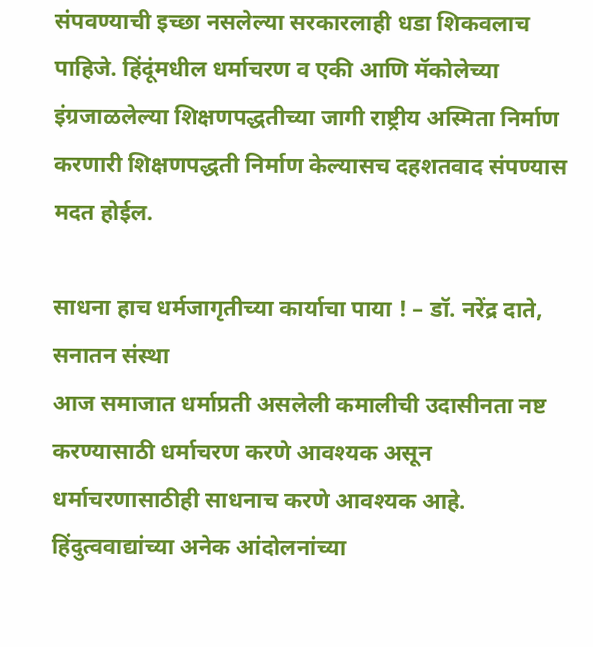संपवण्याची इच्छा नसलेल्या सरकारलाही धडा शिकवलाच पाहिजे. हिंदूंमधील धर्माचरण व एकी आणि मॅकोलेच्या इंग्रजाळलेल्या शिक्षणपद्धतीच्या जागी राष्ट्रीय अस्मिता निर्माण करणारी शिक्षणपद्धती निर्माण केल्यासच दहशतवाद संपण्यास मदत होईल.

साधना हाच धर्मजागृतीच्या कार्याचा पाया ! – डॉ. नरेंद्र दाते, सनातन संस्था
आज समाजात धर्माप्रती असलेली कमालीची उदासीनता नष्ट करण्यासाठी धर्माचरण करणे आवश्यक असून धर्माचरणासाठीही साधनाच करणे आवश्यक आहे. हिंदुत्ववाद्यांच्या अनेक आंदोलनांच्या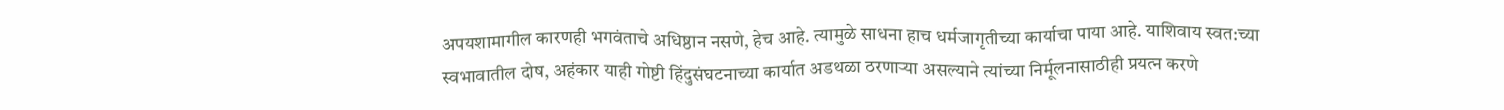अपयशामागील कारणही भगवंताचे अधिष्ठान नसणे, हेच आहे. त्यामुळे साधना हाच धर्मजागृतीच्या कार्याचा पाया आहे. याशिवाय स्वत:च्या स्वभावातील दोष, अहंकार याही गोष्टी हिंदुसंघटनाच्या कार्यात अडथळा ठरणार्‍या असल्याने त्यांच्या निर्मूलनासाठीही प्रयत्‍न करणे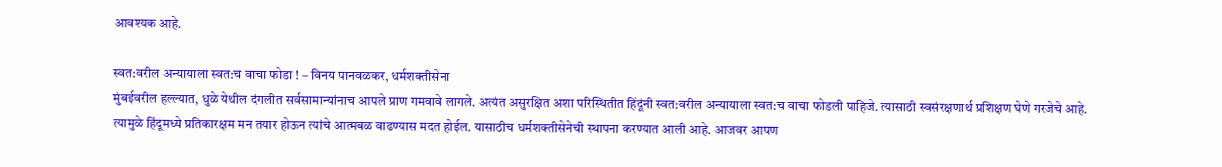आवश्यक आहे.

स्वत:वरील अन्यायाला स्वत:च वाचा फोडा ! – विनय पानवळकर, धर्मशक्‍तीसेना
मुंबईवरील हल्ल्यात, धुळे येथील दंगलीत सर्वसामान्यांनाच आपले प्राण गमवावे लागले. अत्यंत असुरक्षित अशा परिस्थितीत हिंदूंनी स्वत:वरील अन्यायाला स्वत:च वाचा फोडली पाहिजे. त्यासाठी स्वसंरक्षणार्थ प्रशिक्षण घेणे गरजेचे आहे. त्यामुळे हिंदूमध्ये प्रतिकारक्षम मन तयार होऊन त्यांचे आत्मबळ वाढण्यास मदत होईल. यासाठीच धर्मशक्‍तीसेनेची स्थापना करण्यात आली आहे. आजवर आपण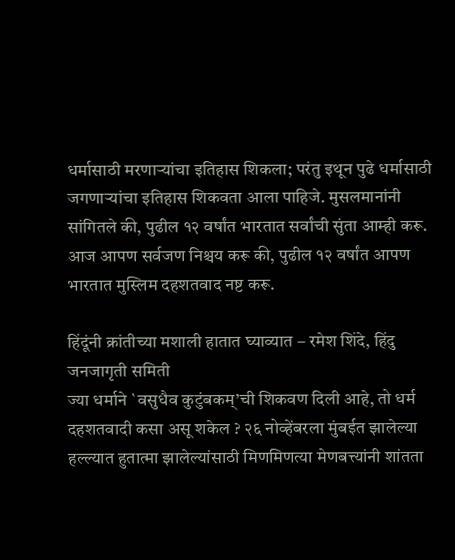धर्मासाठी मरणार्‍यांचा इतिहास शिकला; परंतु इथून पुढे धर्मासाठी जगणार्‍यांचा इतिहास शिकवता आला पाहिजे. मुसलमानांनी सांगितले की, पुढील १२ वर्षांत भारतात सर्वांची सुंता आम्ही करू. आज आपण सर्वजण निश्चय करू की, पुढील १२ वर्षांत आपण भारतात मुस्लिम दहशतवाद नष्ट करू.

हिंदूंनी क्रांतीच्या मशाली हातात घ्याव्यात – रमेश शिंदे, हिंदु जनजागृती समिती
ज्या धर्माने `वसुधैव कुटुंबकम्’ची शिकवण दिली आहे, तो धर्म दहशतवादी कसा असू शकेल ? २६ नोव्हेंबरला मुंबईत झालेल्या हल्ल्यात हुतात्मा झालेल्यांसाठी मिणमिणत्या मेणबत्त्यांनी शांतता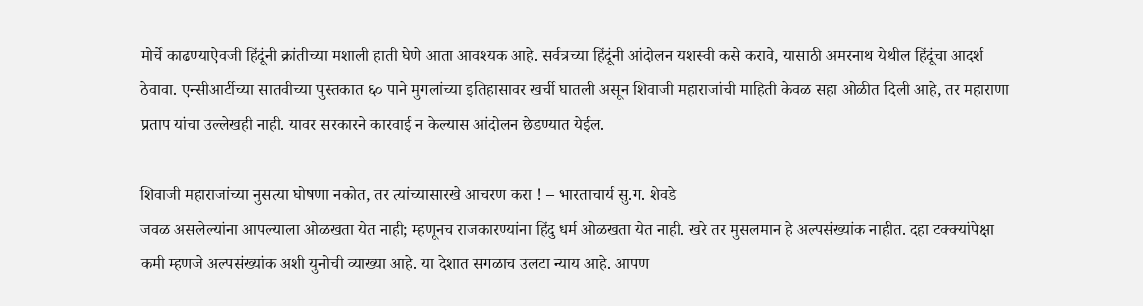मोर्चे काढण्याऐवजी हिंदूंनी क्रांतीच्या मशाली हाती घेणे आता आवश्यक आहे. सर्वत्रच्या हिंदूंनी आंदोलन यशस्वी कसे करावे, यासाठी अमरनाथ येथील हिंदूंचा आदर्श ठेवावा. एन्सीआर्टीच्या सातवीच्या पुस्तकात ६० पाने मुगलांच्या इतिहासावर खर्ची घातली असून शिवाजी महाराजांची माहिती केवळ सहा ओळीत दिली आहे, तर महाराणा प्रताप यांचा उल्लेखही नाही. यावर सरकारने कारवाई न केल्यास आंदोलन छेडण्यात येईल.

शिवाजी महाराजांच्या नुसत्या घोषणा नकोत, तर त्यांच्यासारखे आचरण करा ! – भारताचार्य सु.ग. शेवडे
जवळ असलेल्यांना आपल्याला ओळखता येत नाही; म्हणूनच राजकारण्यांना हिंदु धर्म ओळखता येत नाही. खरे तर मुसलमान हे अल्पसंख्यांक नाहीत. दहा टक्क्यांपेक्षा कमी म्हणजे अल्पसंख्यांक अशी युनोची व्याख्या आहे. या देशात सगळाच उलटा न्याय आहे. आपण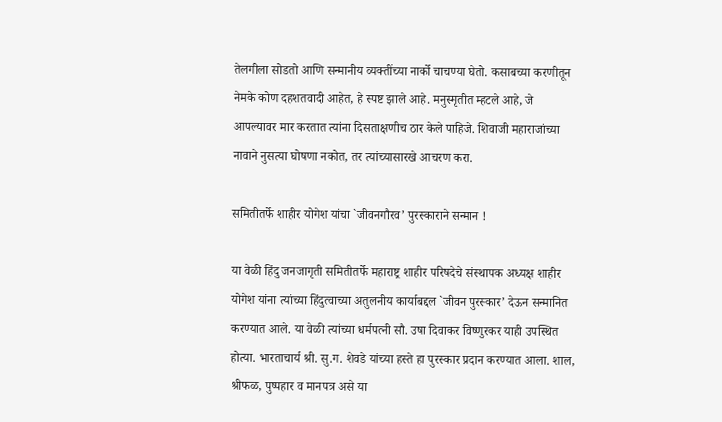तेलगीला सोडतो आणि सन्मानीय व्यक्‍तींच्या नार्को चाचण्या घेतो. कसाबच्या करणीतून नेमके कोण दहशतवादी आहेत, हे स्पष्ट झाले आहे. मनुस्मृतीत म्हटले आहे, जे आपल्यावर मार करतात त्यांना दिसताक्षणीच ठार केले पाहिजे. शिवाजी महाराजांच्या नावाने नुसत्या घोषणा नकोत, तर त्यांच्यासारखे आचरण करा.

समितीतर्फे शाहीर योगेश यांचा `जीवनगौरव’ पुरस्काराने सन्मान !

या वेळी हिंदु जनजागृती समितीतर्फे महाराष्ट्र शाहीर परिषदेचे संस्थापक अध्यक्ष शाहीर योगेश यांना त्यांच्या हिंदुत्वाच्या अतुलनीय कार्याबद्दल `जीवन पुरस्कार’ देऊन सन्मानित करण्यात आले. या वेळी त्यांच्या धर्मपत्‍नी सौ. उषा दिवाकर विष्णुरकर याही उपस्थित होत्या. भारताचार्य श्री. सु.ग. शेवडे यांच्या हस्ते हा पुरस्कार प्रदान करण्यात आला. शाल, श्रीफळ, पुष्पहार व मानपत्र असे या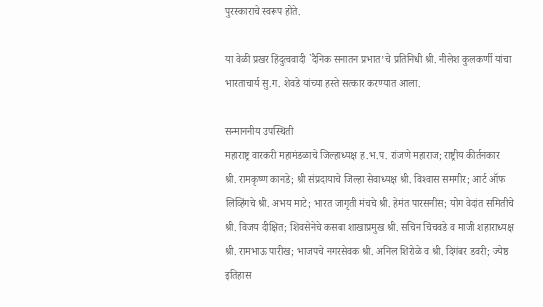पुरस्काराचे स्वरूप होते.

या वेळी प्रखर हिंदुत्ववादी `दैनिक सनातन प्रभात’चे प्रतिनिधी श्री. नीलेश कुलकर्णी यांचा भारताचार्य सु.ग. शेवडे यांच्या हस्ते सत्कार करण्यात आला.

सन्माननीय उपस्थिती
महाराष्ट्र वारकरी महामंडळाचे जिल्हाध्यक्ष ह.भ.प. रांजणे महाराज; राष्ट्रीय कीर्तनकार श्री. रामकृष्ण कानडे; श्री संप्रदायाचे जिल्हा सेवाध्यक्ष श्री. विश्‍वास समगीर; आर्ट ऑफ लिव्हिंगचे श्री. अभय माटे; भारत जागृती मंचचे श्री. हेमंत पारसनीस; योग वेदांत समितीचे श्री. विजय दीक्षित; शिवसेनेचे कसबा शाखाप्रमुख श्री. सचिन चिंचवडे व माजी शहाराध्यक्ष श्री. रामभाऊ पारीख; भाजपचे नगरसेवक श्री. अनिल शिरोळे व श्री. दिगंबर डवरी; ज्येष्ठ इतिहास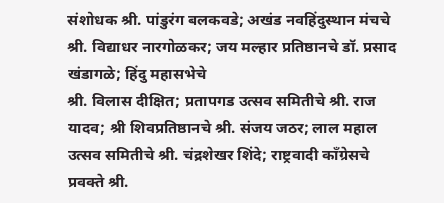संशोधक श्री. पांडुरंग बलकवडे; अखंड नवहिंदुस्थान मंचचे श्री. विद्याधर नारगोळकर; जय मल्हार प्रतिष्ठानचे डॉ. प्रसाद खंडागळे; हिंदु महासभेचे
श्री. विलास दीक्षित; प्रतापगड उत्सव समितीचे श्री. राज यादव; श्री शिवप्रतिष्ठानचे श्री. संजय जठर; लाल महाल उत्सव समितीचे श्री. चंद्रशेखर शिंदे; राष्ट्रवादी काँग्रेसचे प्रवक्‍ते श्री.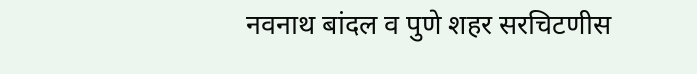नवनाथ बांदल व पुणे शहर सरचिटणीस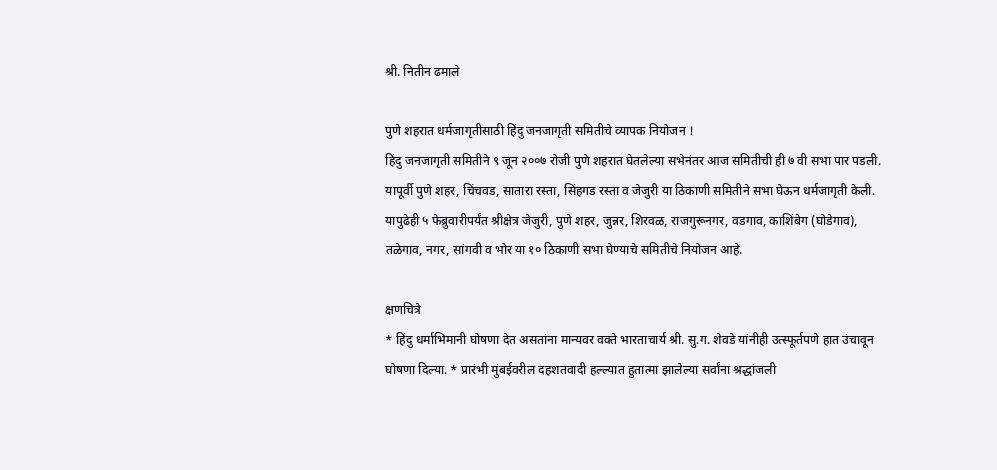श्री. नितीन ढमाले

पुणे शहरात धर्मजागृतीसाठी हिंदु जनजागृती समितीचे व्यापक नियोजन !
हिंदु जनजागृती समितीने ९ जून २००७ रोजी पुणे शहरात घेतलेल्या सभेनंतर आज समितीची ही ७ वी सभा पार पडली. यापूर्वी पुणे शहर, चिंचवड, सातारा रस्ता, सिंहगड रस्ता व जेजुरी या ठिकाणी समितीने सभा घेऊन धर्मजागृती केली. यापुढेही ५ फेब्रुवारीपर्यंत श्रीक्षेत्र जेजुरी, पुणे शहर, जुन्नर, शिरवळ, राजगुरूनगर, वडगाव, काशिंबेग (घोडेगाव), तळेगाव, नगर, सांगवी व भोर या १० ठिकाणी सभा घेण्याचे समितीचे नियोजन आहे.

क्षणचित्रे
* हिंदु धर्माभिमानी घोषणा देत असतांना मान्यवर वक्‍ते भारताचार्य श्री. सु.ग. शेवडे यांनीही उत्स्फूर्तपणे हात उंचावून घोषणा दिल्या. * प्रारंभी मुंबईवरील दहशतवादी हल्ल्यात हुतात्मा झालेल्या सर्वांना श्रद्धांजली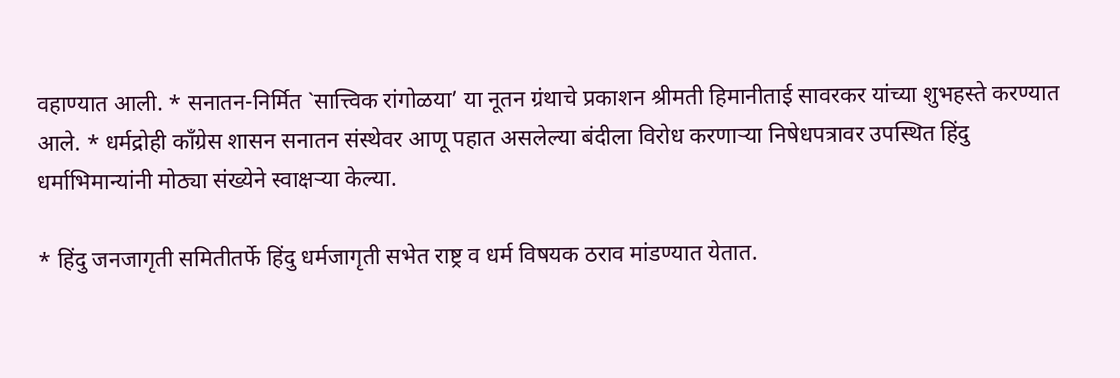वहाण्यात आली. * सनातन-निर्मित `सात्त्विक रांगोळया’ या नूतन ग्रंथाचे प्रकाशन श्रीमती हिमानीताई सावरकर यांच्या शुभहस्ते करण्यात आले. * धर्मद्रोही काँग्रेस शासन सनातन संस्थेवर आणू पहात असलेल्या बंदीला विरोध करणार्‍या निषेधपत्रावर उपस्थित हिंदु धर्माभिमान्यांनी मोठ्या संख्येने स्वाक्षर्‍या केल्या.

* हिंदु जनजागृती समितीतर्फे हिंदु धर्मजागृती सभेत राष्ट्र व धर्म विषयक ठराव मांडण्यात येतात.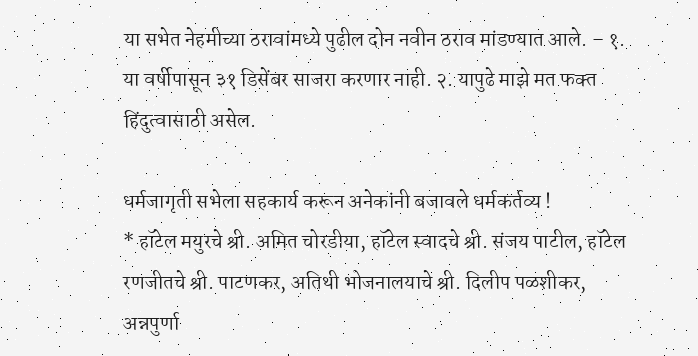या सभेत नेहमीच्या ठरावांमध्ये पुढील दोन नवीन ठराव मांडण्यात आले. – १. या वर्षीपासून ३१ डिसेंबर साजरा करणार नाही. २. यापुढे माझे मत फक्‍त हिंदुत्वासाठी असेल.

धर्मजागृती सभेला सहकार्य करून अनेकांनी बजावले धर्मकर्तव्य !
* हॉटेल मयुरचे श्री. अमित चोरडीया, हॉटेल स्वादचे श्री. संजय पाटील, हॉटेल रणजीतचे श्री. पाटणकर, अतिथी भोजनालयाचे श्री. दिलीप पळशीकर, अन्नपुर्णा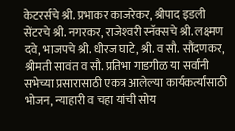केटरर्सचे श्री. प्रभाकर काजरेकर, श्रीपाद इडली सेंटरचे श्री. नगरकर, राजेश्‍वरी स्नॅक्सचे श्री. लक्ष्मण दवे, भाजपचे श्री. धीरज घाटे, श्री. व सौ. सौंदणकर, श्रीमती सावंत व सौ. प्रतिभा गाडगीळ या सर्वांनी सभेच्या प्रसारासाठी एकत्र आलेल्या कार्यकर्त्यांसाठी भोजन, न्याहारी व चहा यांची सोय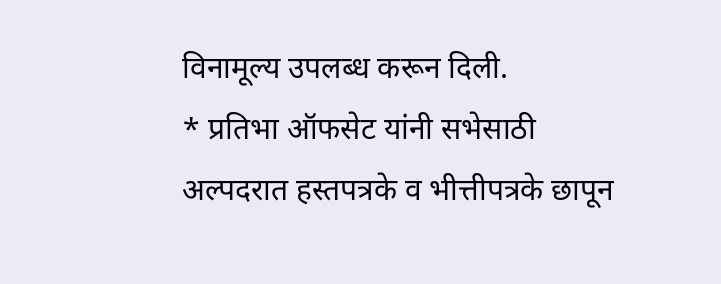विनामूल्य उपलब्ध करून दिली.
* प्रतिभा ऑफसेट यांनी सभेसाठी अल्पदरात हस्तपत्रके व भीत्तीपत्रके छापून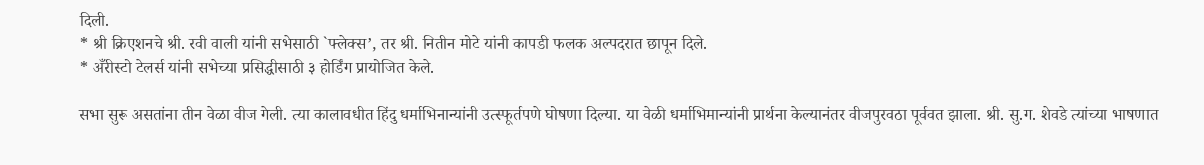दिली.
* श्री क्रिएशनचे श्री. रवी वाली यांनी सभेसाठी `फ्लेक्स’, तर श्री. नितीन मोटे यांनी कापडी फलक अल्पदरात छापून दिले.
* अँरीस्टो टेलर्स यांनी सभेच्या प्रसिद्धीसाठी ३ होर्डिंग प्रायोजित केले.

सभा सुरू असतांना तीन वेळा वीज गेली. त्या कालावधीत हिंदु धर्माभिनान्यांनी उत्स्फूर्तपणे घोषणा दिल्या. या वेळी धर्माभिमान्यांनी प्रार्थना केल्यानंतर वीजपुरवठा पूर्ववत झाला. श्री. सु.ग. शेवडे त्यांच्या भाषणात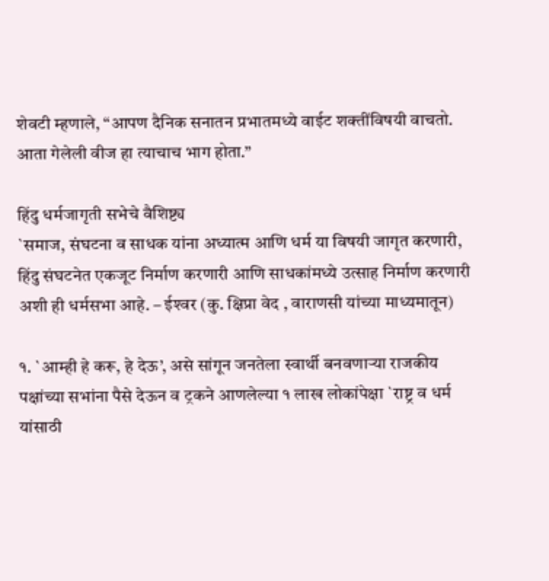शेवटी म्हणाले, “आपण दैनिक सनातन प्रभातमध्ये वाईट शक्‍तींविषयी वाचतो. आता गेलेली वीज हा त्याचाच भाग होता.”

हिंदु धर्मजागृती सभेचे वैशिष्ट्य
`समाज, संघटना व साधक यांना अध्यात्म आणि धर्म या विषयी जागृत करणारी, हिंदु संघटनेत एकजूट निर्माण करणारी आणि साधकांमध्ये उत्साह निर्माण करणारी अशी ही धर्मसभा आहे. – ईश्‍वर (कु. क्षिप्रा वेद , वाराणसी यांच्या माध्यमातून)

१. `आम्ही हे करू, हे देऊ’, असे सांगून जनतेला स्वार्थी बनवणार्‍या राजकीय पक्षांच्या सभांना पैसे देऊन व ट्रकने आणलेल्या १ लाख लोकांपेक्षा `राष्ट्र व धर्म यांसाठी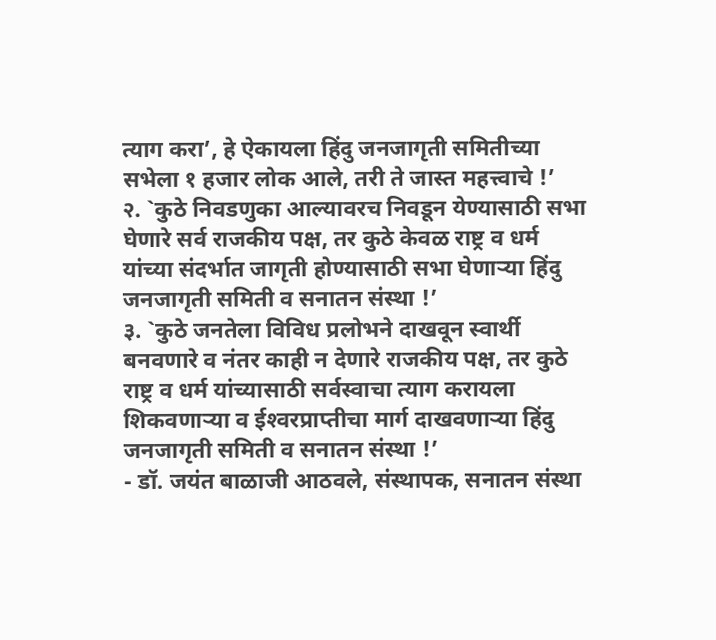त्याग करा’, हे ऐकायला हिंदु जनजागृती समितीच्या सभेला १ हजार लोक आले, तरी ते जास्त महत्त्वाचे !’
२. `कुठे निवडणुका आल्यावरच निवडून येण्यासाठी सभा घेणारे सर्व राजकीय पक्ष, तर कुठे केवळ राष्ट्र व धर्म यांच्या संदर्भात जागृती होण्यासाठी सभा घेणार्‍या हिंदु जनजागृती समिती व सनातन संस्था !’
३. `कुठे जनतेला विविध प्रलोभने दाखवून स्वार्थी बनवणारे व नंतर काही न देणारे राजकीय पक्ष, तर कुठे राष्ट्र व धर्म यांच्यासाठी सर्वस्वाचा त्याग करायला शिकवणार्‍या व ईश्‍वरप्राप्‍तीचा मार्ग दाखवणार्‍या हिंदु जनजागृती समिती व सनातन संस्था !’
- डॉ. जयंत बाळाजी आठवले, संस्थापक, सनातन संस्था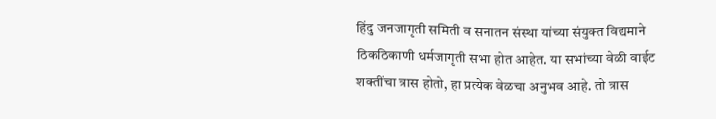हिंदु जनजागृती समिती व सनातन संस्था यांच्या संयुक्‍त विद्यमाने ठिकठिकाणी धर्मजागृती सभा होत आहेत. या सभांच्या वेळी वाईट शक्‍तींचा त्रास होतो, हा प्रत्येक वेळचा अनुभव आहे. तो त्रास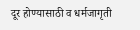दूर होण्यासाठी व धर्मजागृती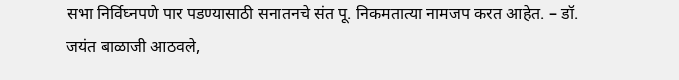सभा निर्विघ्नपणे पार पडण्यासाठी सनातनचे संत पू. निकमतात्या नामजप करत आहेत. – डॉ. जयंत बाळाजी आठवले,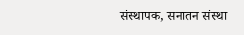संस्थापक, सनातन संस्था